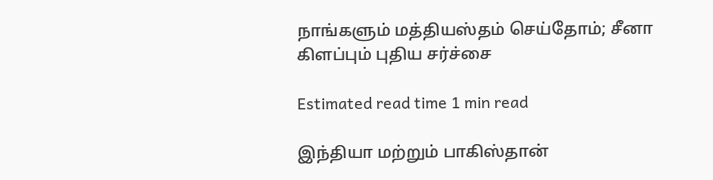நாங்களும் மத்தியஸ்தம் செய்தோம்; சீனா கிளப்பும் புதிய சர்ச்சை

Estimated read time 1 min read

இந்தியா மற்றும் பாகிஸ்தான்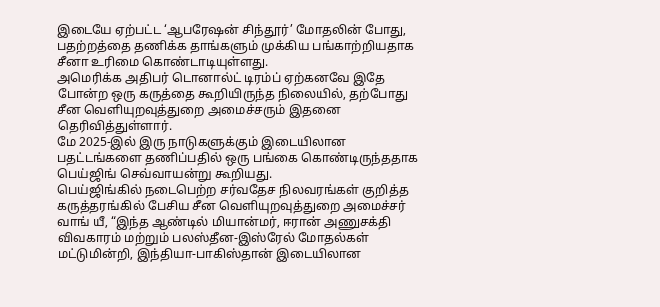இடையே ஏற்பட்ட ‘ஆபரேஷன் சிந்தூர்’ மோதலின் போது, பதற்றத்தை தணிக்க தாங்களும் முக்கிய பங்காற்றியதாக சீனா உரிமை கொண்டாடியுள்ளது.
அமெரிக்க அதிபர் டொனால்ட் டிரம்ப் ஏற்கனவே இதே போன்ற ஒரு கருத்தை கூறியிருந்த நிலையில், தற்போது சீன வெளியுறவுத்துறை அமைச்சரும் இதனை தெரிவித்துள்ளார்.
மே 2025-இல் இரு நாடுகளுக்கும் இடையிலான பதட்டங்களை தணிப்பதில் ஒரு பங்கை கொண்டிருந்ததாக பெய்ஜிங் செவ்வாயன்று கூறியது.
பெய்ஜிங்கில் நடைபெற்ற சர்வதேச நிலவரங்கள் குறித்த கருத்தரங்கில் பேசிய சீன வெளியுறவுத்துறை அமைச்சர் வாங் யீ, “இந்த ஆண்டில் மியான்மர், ஈரான் அணுசக்தி விவகாரம் மற்றும் பலஸ்தீன-இஸ்ரேல் மோதல்கள் மட்டுமின்றி, இந்தியா-பாகிஸ்தான் இடையிலான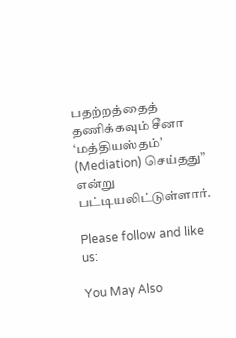பதற்றத்தைத் தணிக்கவும் சீனா ‘மத்தியஸ்தம்’ (Mediation) செய்தது” என்று பட்டியலிட்டுள்ளார்.

Please follow and like us:

You May Also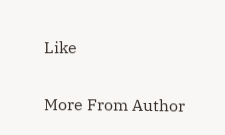Like

More From Author